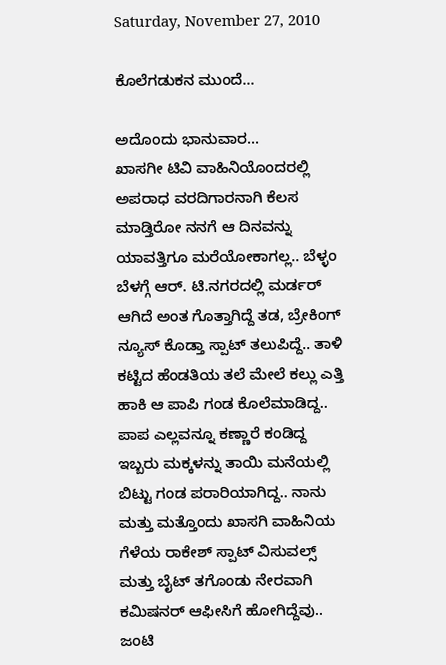Saturday, November 27, 2010

ಕೊಲೆಗಡುಕನ ಮುಂದೆ...

ಅದೊಂದು ಭಾನುವಾರ...
ಖಾಸಗೀ ಟಿವಿ ವಾಹಿನಿಯೊಂದರಲ್ಲಿ ಅಪರಾಧ ವರದಿಗಾರನಾಗಿ ಕೆಲಸ ಮಾಡ್ತಿರೋ ನನಗೆ ಆ ದಿನವನ್ನು ಯಾವತ್ತಿಗೂ ಮರೆಯೋಕಾಗಲ್ಲ.. ಬೆಳ್ಳಂ ಬೆಳಗ್ಗೆ ಆರ್. ಟಿ.ನಗರದಲ್ಲಿ ಮರ್ಡರ್ ಆಗಿದೆ ಅಂತ ಗೊತ್ತಾಗಿದ್ದೆ ತಡ, ಬ್ರೇಕಿಂಗ್ ನ್ಯೂಸ್ ಕೊಡ್ತಾ ಸ್ಪಾಟ್ ತಲುಪಿದ್ದೆ.. ತಾಳಿ ಕಟ್ಟಿದ ಹೆಂಡತಿಯ ತಲೆ ಮೇಲೆ ಕಲ್ಲು ಎತ್ತಿ ಹಾಕಿ ಆ ಪಾಪಿ ಗಂಡ ಕೊಲೆಮಾಡಿದ್ದ.. ಪಾಪ ಎಲ್ಲವನ್ನೂ ಕಣ್ಣಾರೆ ಕಂಡಿದ್ದ ಇಬ್ಬರು ಮಕ್ಕಳನ್ನು ತಾಯಿ ಮನೆಯಲ್ಲಿ ಬಿಟ್ಟು ಗಂಡ ಪರಾರಿಯಾಗಿದ್ದ.. ನಾನು ಮತ್ತು ಮತ್ತೊಂದು ಖಾಸಗಿ ವಾಹಿನಿಯ ಗೆಳೆಯ ರಾಕೇಶ್ ಸ್ಪಾಟ್ ವಿಸುವಲ್ಸ್ ಮತ್ತು ಬೈಟ್ ತಗೊಂಡು ನೇರವಾಗಿ ಕಮಿಷನರ್ ಆಫೀಸಿಗೆ ಹೋಗಿದ್ದೆವು.. ಜಂಟಿ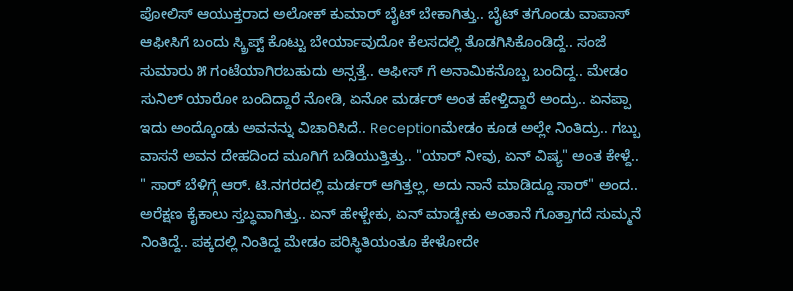ಪೋಲಿಸ್ ಆಯುಕ್ತರಾದ ಅಲೋಕ್ ಕುಮಾರ್ ಬೈಟ್ ಬೇಕಾಗಿತ್ತು.. ಬೈಟ್ ತಗೊಂಡು ವಾಪಾಸ್ ಆಫೀಸಿಗೆ ಬಂದು ಸ್ಕ್ರಿಪ್ಟ್ ಕೊಟ್ಟು ಬೇರ್ಯಾವುದೋ ಕೆಲಸದಲ್ಲಿ ತೊಡಗಿಸಿಕೊಂಡಿದ್ದೆ.. ಸಂಜೆ ಸುಮಾರು ೫ ಗಂಟೆಯಾಗಿರಬಹುದು ಅನ್ಸತ್ತೆ.. ಆಫೀಸ್ ಗೆ ಅನಾಮಿಕನೊಬ್ಬ ಬಂದಿದ್ದ.. ಮೇಡಂ ಸುನಿಲ್ ಯಾರೋ ಬಂದಿದ್ದಾರೆ ನೋಡಿ, ಏನೋ ಮರ್ಡರ್ ಅಂತ ಹೇಳ್ತಿದ್ದಾರೆ ಅಂದ್ರು.. ಏನಪ್ಪಾ ಇದು ಅಂದ್ಕೊಂಡು ಅವನನ್ನು ವಿಚಾರಿಸಿದೆ.. Receptionಮೇಡಂ ಕೂಡ ಅಲ್ಲೇ ನಿಂತಿದ್ರು.. ಗಬ್ಬು ವಾಸನೆ ಅವನ ದೇಹದಿಂದ ಮೂಗಿಗೆ ಬಡಿಯುತ್ತಿತ್ತು.. "ಯಾರ್ ನೀವು, ಏನ್ ವಿಷ್ಯ" ಅಂತ ಕೇಳ್ದೆ.. " ಸಾರ್ ಬೆಳಿಗ್ಗೆ ಆರ್. ಟಿ.ನಗರದಲ್ಲಿ ಮರ್ಡರ್ ಆಗಿತ್ತಲ್ಲ, ಅದು ನಾನೆ ಮಾಡಿದ್ದೂ ಸಾರ್" ಅಂದ.. ಅರೆಕ್ಷಣ ಕೈಕಾಲು ಸ್ತಬ್ಧವಾಗಿತ್ತು.. ಏನ್ ಹೇಳ್ಬೇಕು, ಏನ್ ಮಾಡ್ಬೇಕು ಅಂತಾನೆ ಗೊತ್ತಾಗದೆ ಸುಮ್ಮನೆ ನಿಂತಿದ್ದೆ.. ಪಕ್ಕದಲ್ಲಿ ನಿಂತಿದ್ದ ಮೇಡಂ ಪರಿಸ್ಥಿತಿಯಂತೂ ಕೇಳೋದೇ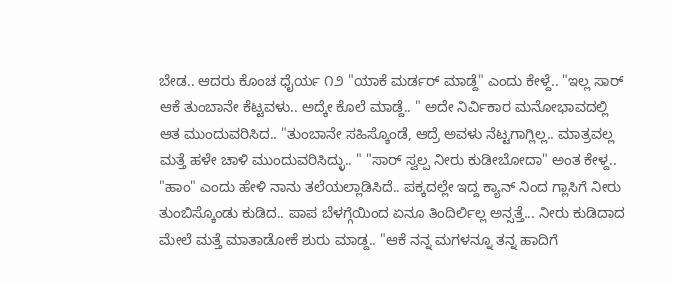ಬೇಡ.. ಆದರು ಕೊಂಚ ಧೈರ್ಯ ೧೨ "ಯಾಕೆ ಮರ್ಡರ್ ಮಾಡ್ದೆ" ಎಂದು ಕೇಳ್ದೆ.. "ಇಲ್ಲ ಸಾರ್ ಆಕೆ ತುಂಬಾನೇ ಕೆಟ್ಟವಳು.. ಅದ್ಕೇ ಕೊಲೆ ಮಾಡ್ದೆ.. " ಅದೇ ನಿರ್ವಿಕಾರ ಮನೋಭಾವದಲ್ಲಿ ಆತ ಮುಂದುವರಿಸಿದ.. "ತುಂಬಾನೇ ಸಹಿಸ್ಕೊಂಡೆ, ಆದ್ರೆ ಅವಳು ನೆಟ್ಟಗಾಗ್ಲಿಲ್ಲ.. ಮಾತ್ರವಲ್ಲ ಮತ್ತೆ ಹಳೇ ಚಾಳಿ ಮುಂದುವರಿಸಿದ್ಳು.. " "ಸಾರ್ ಸ್ವಲ್ಪ ನೀರು ಕುಡೀಬೋದಾ" ಅಂತ ಕೇಳ್ದ.. "ಹಾಂ" ಎಂದು ಹೇಳಿ ನಾನು ತಲೆಯಲ್ಲಾಡಿಸಿದೆ.. ಪಕ್ಕದಲ್ಲೇ ಇದ್ದ ಕ್ಯಾನ್ ನಿಂದ ಗ್ಲಾಸಿಗೆ ನೀರು ತುಂಬಿಸ್ಕೊಂಡು ಕುಡಿದ.. ಪಾಪ ಬೆಳಗ್ಗೆಯಿಂದ ಏನೂ ತಿಂದಿರ್ಲಿಲ್ಲ ಅನ್ಸತ್ತೆ... ನೀರು ಕುಡಿದಾದ ಮೇಲೆ ಮತ್ತೆ ಮಾತಾಡೋಕೆ ಶುರು ಮಾಡ್ದ.. "ಆಕೆ ನನ್ನ ಮಗಳನ್ನೂ ತನ್ನ ಹಾದಿಗೆ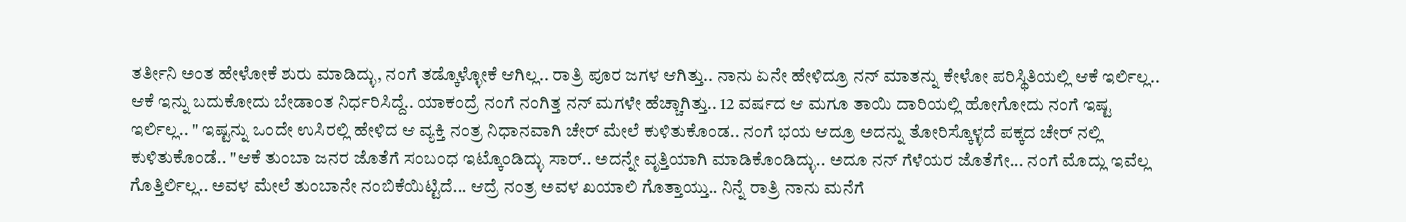ತರ್ತೀನಿ ಅಂತ ಹೇಳೋಕೆ ಶುರು ಮಾಡಿದ್ಳು, ನಂಗೆ ತಡ್ಕೊಳ್ಳೋಕೆ ಆಗಿಲ್ಲ.. ರಾತ್ರಿ ಪೂರ ಜಗಳ ಆಗಿತ್ತು.. ನಾನು ಏನೇ ಹೇಳಿದ್ರೂ ನನ್ ಮಾತನ್ನು ಕೇಳೋ ಪರಿಸ್ಥಿತಿಯಲ್ಲಿ ಆಕೆ ಇರ್ಲಿಲ್ಲ.. ಆಕೆ ಇನ್ನು ಬದುಕೋದು ಬೇಡಾಂತ ನಿರ್ಧರಿಸಿದ್ದೆ.. ಯಾಕಂದ್ರೆ ನಂಗೆ ನಂಗಿತ್ತ ನನ್ ಮಗಳೇ ಹೆಚ್ಚಾಗಿತ್ತು.. 12 ವರ್ಷದ ಆ ಮಗೂ ತಾಯಿ ದಾರಿಯಲ್ಲಿ ಹೋಗೋದು ನಂಗೆ ಇಷ್ಟ ಇರ್ಲಿಲ್ಲ.. " ಇಷ್ಟನ್ನು ಒಂದೇ ಉಸಿರಲ್ಲಿ ಹೇಳಿದ ಆ ವ್ಯಕ್ತಿ ನಂತ್ರ ನಿಧಾನವಾಗಿ ಚೇರ್ ಮೇಲೆ ಕುಳಿತುಕೊಂಡ.. ನಂಗೆ ಭಯ ಆದ್ರೂ ಅದನ್ನು ತೋರಿಸ್ಕೊಳ್ಳದೆ ಪಕ್ಕದ ಚೇರ್ ನಲ್ಲಿ ಕುಳಿತುಕೊಂಡೆ.. "ಆಕೆ ತುಂಬಾ ಜನರ ಜೊತೆಗೆ ಸಂಬಂಧ ಇಟ್ಕೊಂಡಿದ್ಳು ಸಾರ್.. ಅದನ್ನೇ ವೃತ್ತಿಯಾಗಿ ಮಾಡಿಕೊಂಡಿದ್ಳು.. ಅದೂ ನನ್ ಗೆಳೆಯರ ಜೊತೆಗೇ... ನಂಗೆ ಮೊದ್ಲು ಇವೆಲ್ಲ ಗೊತ್ತಿರ್ಲಿಲ್ಲ.. ಅವಳ ಮೇಲೆ ತುಂಬಾನೇ ನಂಬಿಕೆಯಿಟ್ಟಿದೆ... ಆದ್ರೆ ನಂತ್ರ ಅವಳ ಖಯಾಲಿ ಗೊತ್ತಾಯ್ತು.. ನಿನ್ನೆ ರಾತ್ರಿ ನಾನು ಮನೆಗೆ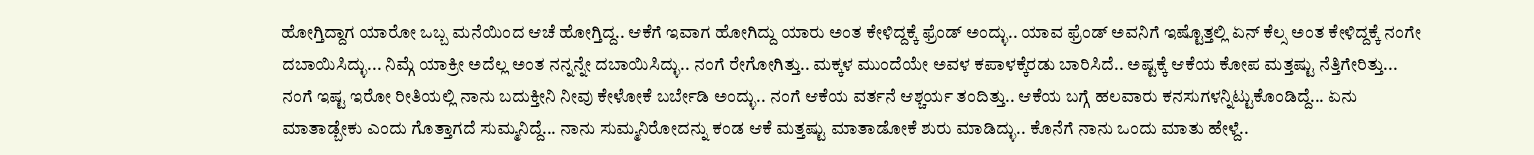ಹೋಗ್ತಿದ್ದಾಗ ಯಾರೋ ಒಬ್ಬ ಮನೆಯಿಂದ ಆಚೆ ಹೋಗ್ತಿದ್ದ.. ಆಕೆಗೆ ಇವಾಗ ಹೋಗಿದ್ದು ಯಾರು ಅಂತ ಕೇಳಿದ್ದಕ್ಕೆ ಫ್ರೆಂಡ್ ಅಂದ್ಳು.. ಯಾವ ಫ್ರೆಂಡ್ ಅವನಿಗೆ ಇಷ್ಟೊತ್ತಲ್ಲಿ ಏನ್ ಕೆಲ್ಸ ಅಂತ ಕೇಳಿದ್ದಕ್ಕೆ ನಂಗೇ ದಬಾಯಿಸಿದ್ಳು... ನಿಮ್ಗೆ ಯಾಕ್ರೀ ಅದೆಲ್ಲ ಅಂತ ನನ್ನನ್ನೇ ದಬಾಯಿಸಿದ್ಳು.. ನಂಗೆ ರೇಗೋಗಿತ್ತು.. ಮಕ್ಕಳ ಮುಂದೆಯೇ ಅವಳ ಕಪಾಳಕ್ಕೆರಡು ಬಾರಿಸಿದೆ.. ಅಷ್ಟಕ್ಕೆ ಆಕೆಯ ಕೋಪ ಮತ್ತಷ್ಟು ನೆತ್ತಿಗೇರಿತ್ತು... ನಂಗೆ ಇಷ್ಟ ಇರೋ ರೀತಿಯಲ್ಲಿ ನಾನು ಬದುಕ್ತೀನಿ ನೀವು ಕೇಳೋಕೆ ಬರ್ಬೇಡಿ ಅಂದ್ಳು.. ನಂಗೆ ಆಕೆಯ ವರ್ತನೆ ಆಶ್ಚರ್ಯ ತಂದಿತ್ತು.. ಆಕೆಯ ಬಗ್ಗೆ ಹಲವಾರು ಕನಸುಗಳನ್ನಿಟ್ಟುಕೊಂಡಿದ್ದೆ... ಏನು ಮಾತಾಡ್ಬೇಕು ಎಂದು ಗೊತ್ತಾಗದೆ ಸುಮ್ಮನಿದ್ದೆ... ನಾನು ಸುಮ್ಮನಿರೋದನ್ನು ಕಂಡ ಆಕೆ ಮತ್ತಷ್ಟು ಮಾತಾಡೋಕೆ ಶುರು ಮಾಡಿದ್ಳು.. ಕೊನೆಗೆ ನಾನು ಒಂದು ಮಾತು ಹೇಳ್ದೆ..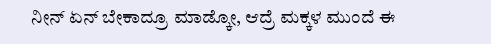ನೀನ್ ಏನ್ ಬೇಕಾದ್ರೂ ಮಾಡ್ಕೋ, ಆದ್ರೆ ಮಕ್ಕಳ ಮುಂದೆ ಈ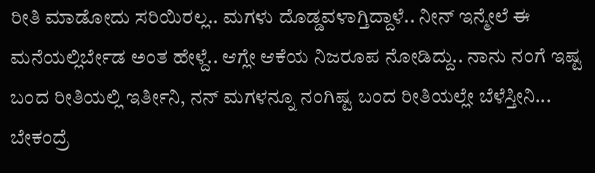ರೀತಿ ಮಾಡೋದು ಸರಿಯಿರಲ್ಲ.. ಮಗಳು ದೊಡ್ಡವಳಾಗ್ತಿದ್ದಾಳೆ.. ನೀನ್ ಇನ್ಮೇಲೆ ಈ ಮನೆಯಲ್ಲಿರ್ಬೇಡ ಅಂತ ಹೇಳ್ದೆ.. ಆಗ್ಲೇ ಆಕೆಯ ನಿಜರೂಪ ನೋಡಿದ್ದು.. ನಾನು ನಂಗೆ ಇಷ್ಟ ಬಂದ ರೀತಿಯಲ್ಲಿ ಇರ್ತೀನಿ, ನನ್ ಮಗಳನ್ನೂ ನಂಗಿಷ್ಟ ಬಂದ ರೀತಿಯಲ್ಲೇ ಬೆಳೆಸ್ತೀನಿ... ಬೇಕಂದ್ರೆ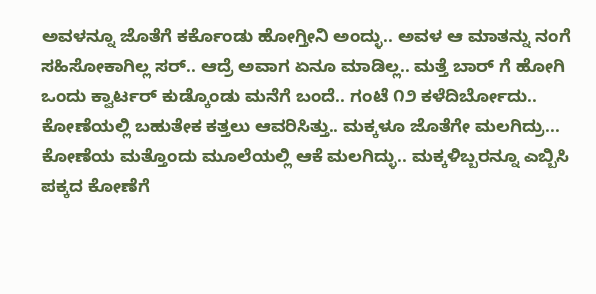ಅವಳನ್ನೂ ಜೊತೆಗೆ ಕರ್ಕೊಂಡು ಹೋಗ್ತೀನಿ ಅಂದ್ಳು.. ಅವಳ ಆ ಮಾತನ್ನು ನಂಗೆ ಸಹಿಸೋಕಾಗಿಲ್ಲ ಸರ್.. ಆದ್ರೆ ಅವಾಗ ಏನೂ ಮಾಡಿಲ್ಲ.. ಮತ್ತೆ ಬಾರ್ ಗೆ ಹೋಗಿ ಒಂದು ಕ್ವಾರ್ಟರ್ ಕುಡ್ಕೊಂಡು ಮನೆಗೆ ಬಂದೆ.. ಗಂಟೆ ೧೨ ಕಳೆದಿರ್ಬೋದು.. ಕೋಣೆಯಲ್ಲಿ ಬಹುತೇಕ ಕತ್ತಲು ಆವರಿಸಿತ್ತು.. ಮಕ್ಕಳೂ ಜೊತೆಗೇ ಮಲಗಿದ್ರು... ಕೋಣೆಯ ಮತ್ತೊಂದು ಮೂಲೆಯಲ್ಲಿ ಆಕೆ ಮಲಗಿದ್ಳು.. ಮಕ್ಕಳಿಬ್ಬರನ್ನೂ ಎಬ್ಬಿಸಿ ಪಕ್ಕದ ಕೋಣೆಗೆ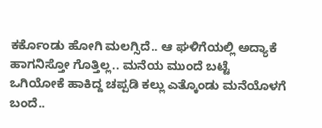ಕರ್ಕೊಂಡು ಹೋಗಿ ಮಲಗ್ಸಿದೆ.. ಆ ಘಳಿಗೆಯಲ್ಲಿ ಅದ್ಯಾಕೆ ಹಾಗನಿಸ್ತೋ ಗೊತ್ತಿಲ್ಲ.. ಮನೆಯ ಮುಂದೆ ಬಟ್ಟೆ ಒಗಿಯೋಕೆ ಹಾಕಿದ್ದ ಚಪ್ಪಡಿ ಕಲ್ಲು ಎತ್ಕೊಂಡು ಮನೆಯೊಳಗೆ ಬಂದೆ..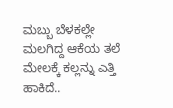ಮಬ್ಬು ಬೆಳಕಲ್ಲೇ ಮಲಗಿದ್ದ ಆಕೆಯ ತಲೆ ಮೇಲಕ್ಕೆ ಕಲ್ಲನ್ನು ಎತ್ತಿ ಹಾಕಿದೆ..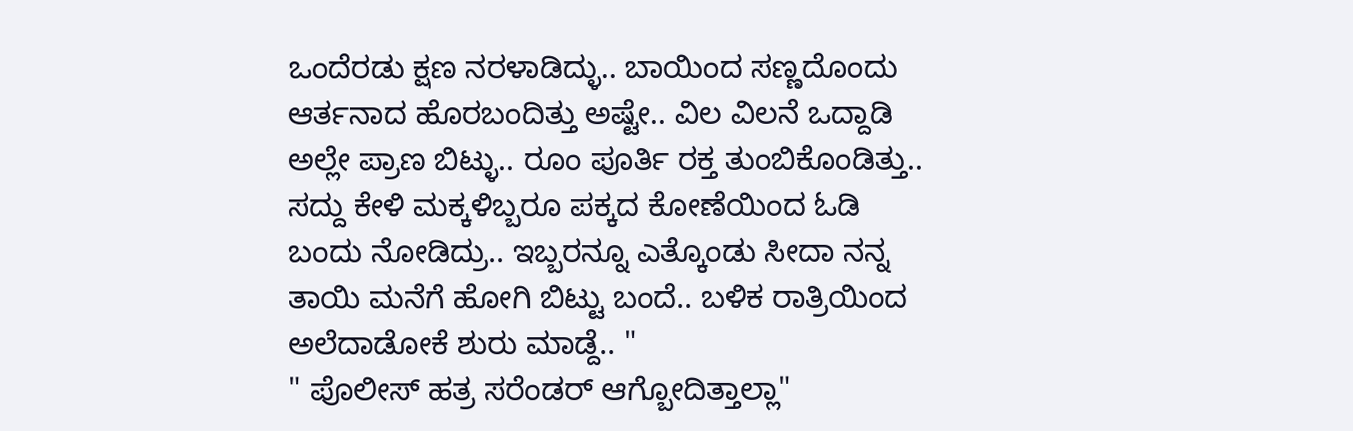ಒಂದೆರಡು ಕ್ಷಣ ನರಳಾಡಿದ್ಳು.. ಬಾಯಿಂದ ಸಣ್ಣದೊಂದು ಆರ್ತನಾದ ಹೊರಬಂದಿತ್ತು ಅಷ್ಟೇ.. ವಿಲ ವಿಲನೆ ಒದ್ದಾಡಿ ಅಲ್ಲೇ ಪ್ರಾಣ ಬಿಟ್ಳು.. ರೂಂ ಪೂರ್ತಿ ರಕ್ತ ತುಂಬಿಕೊಂಡಿತ್ತು.. ಸದ್ದು ಕೇಳಿ ಮಕ್ಕಳಿಬ್ಬರೂ ಪಕ್ಕದ ಕೋಣೆಯಿಂದ ಓಡಿ ಬಂದು ನೋಡಿದ್ರು.. ಇಬ್ಬರನ್ನೂ ಎತ್ಕೊಂಡು ಸೀದಾ ನನ್ನ ತಾಯಿ ಮನೆಗೆ ಹೋಗಿ ಬಿಟ್ಟು ಬಂದೆ.. ಬಳಿಕ ರಾತ್ರಿಯಿಂದ ಅಲೆದಾಡೋಕೆ ಶುರು ಮಾಡ್ದೆ.. "
" ಪೊಲೀಸ್ ಹತ್ರ ಸರೆಂಡರ್ ಆಗ್ಬೋದಿತ್ತಾಲ್ಲಾ"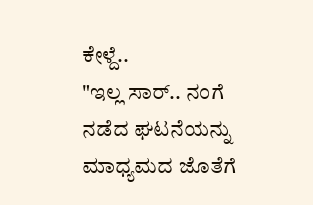ಕೇಳ್ದೆ..
"ಇಲ್ಲ ಸಾರ್.. ನಂಗೆ ನಡೆದ ಘಟನೆಯನ್ನು ಮಾಧ್ಯಮದ ಜೊತೆಗೆ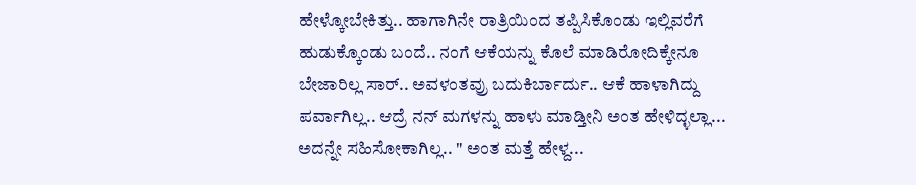ಹೇಳ್ಕೋಬೇಕಿತ್ತು.. ಹಾಗಾಗಿನೇ ರಾತ್ರಿಯಿಂದ ತಪ್ಪಿಸಿಕೊಂಡು ಇಲ್ಲಿವರೆಗೆ ಹುಡುಕ್ಕೊಂಡು ಬಂದೆ.. ನಂಗೆ ಆಕೆಯನ್ನು ಕೊಲೆ ಮಾಡಿರೋದಿಕ್ಕೇನೂ ಬೇಜಾರಿಲ್ಲ ಸಾರ್.. ಅವಳಂತವ್ರು ಬದುಕಿರ್ಬಾರ್ದು.. ಆಕೆ ಹಾಳಾಗಿದ್ದು ಪರ್ವಾಗಿಲ್ಲ.. ಆದ್ರೆ ನನ್ ಮಗಳನ್ನು ಹಾಳು ಮಾಡ್ತೀನಿ ಅಂತ ಹೇಳಿದ್ಳಲ್ಲಾ... ಅದನ್ನೇ ಸಹಿಸೋಕಾಗಿಲ್ಲ.. " ಅಂತ ಮತ್ತೆ ಹೇಳ್ದ...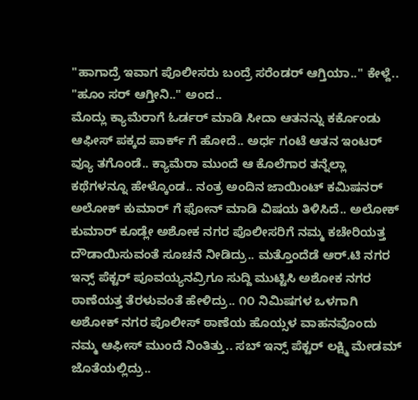"ಹಾಗಾದ್ರೆ ಇವಾಗ ಪೊಲೀಸರು ಬಂದ್ರೆ ಸರೆಂಡರ್ ಆಗ್ತಿಯಾ.." ಕೇಳ್ದೆ..
"ಹೂಂ ಸರ್ ಆಗ್ತೀನಿ.." ಅಂದ..
ಮೊದ್ಲು ಕ್ಯಾಮೆರಾಗೆ ಓರ್ಡರ್ ಮಾಡಿ ಸೀದಾ ಆತನನ್ನು ಕರ್ಕೊಂಡು ಆಫೀಸ್ ಪಕ್ಕದ ಪಾರ್ಕ್ ಗೆ ಹೋದೆ.. ಅರ್ಧ ಗಂಟೆ ಆತನ ಇಂಟರ್ ವ್ಯೂ ತಗೊಂಡೆ.. ಕ್ಯಾಮೆರಾ ಮುಂದೆ ಆ ಕೊಲೆಗಾರ ತನ್ನೆಲ್ಲಾ ಕಥೆಗಳನ್ನೂ ಹೇಳ್ಕೊಂಡ.. ನಂತ್ರ ಅಂದಿನ ಜಾಯಿಂಟ್ ಕಮಿಷನರ್ ಅಲೋಕ್ ಕುಮಾರ್ ಗೆ ಫೋನ್ ಮಾಡಿ ವಿಷಯ ತಿಳಿಸಿದೆ.. ಅಲೋಕ್ ಕುಮಾರ್ ಕೂಡ್ಲೇ ಅಶೋಕ ನಗರ ಪೊಲೀಸರಿಗೆ ನಮ್ಮ ಕಚೇರಿಯತ್ತ ದೌಡಾಯಿಸುವಂತೆ ಸೂಚನೆ ನೀಡಿದ್ರು.. ಮತ್ತೊಂದೆಡೆ ಆರ್.ಟಿ ನಗರ ಇನ್ಸ್ ಪೆಕ್ಟರ್ ಪೂವಯ್ಯನವ್ರಿಗೂ ಸುದ್ದಿ ಮುಟ್ಟಿಸಿ ಅಶೋಕ ನಗರ ಠಾಣೆಯತ್ತ ತೆರಳುವಂತೆ ಹೇಳಿದ್ರು.. ೧೦ ನಿಮಿಷಗಳ ಒಳಗಾಗಿ ಅಶೋಕ್ ನಗರ ಪೊಲೀಸ್ ಠಾಣೆಯ ಹೊಯ್ಸಳ ವಾಹನವೊಂದು ನಮ್ಮ ಆಫೀಸ್ ಮುಂದೆ ನಿಂತಿತ್ತು.. ಸಬ್ ಇನ್ಸ್ ಪೆಕ್ಟರ್ ಲಕ್ಷ್ಮಿ ಮೇಡಮ್ ಜೊತೆಯಲ್ಲಿದ್ರು..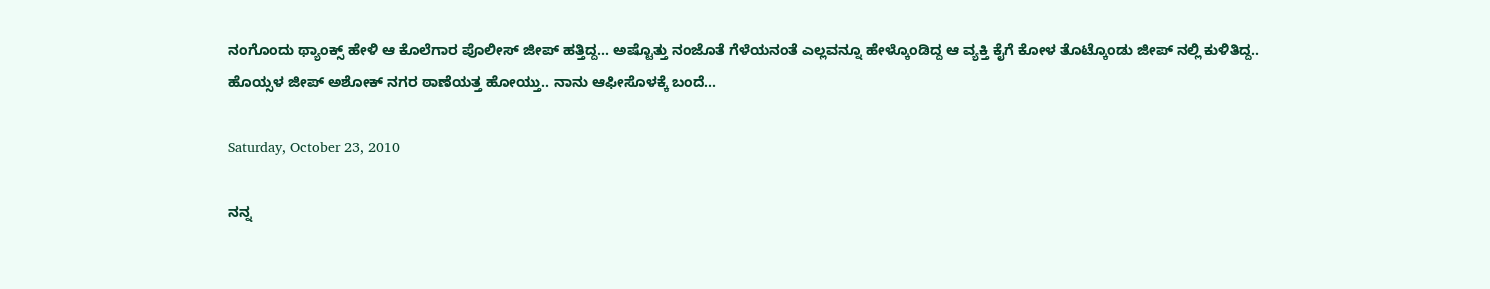ನಂಗೊಂದು ಥ್ಯಾಂಕ್ಸ್ ಹೇಳಿ ಆ ಕೊಲೆಗಾರ ಪೊಲೀಸ್ ಜೀಪ್ ಹತ್ತಿದ್ದ... ಅಷ್ಟೊತ್ತು ನಂಜೊತೆ ಗೆಳೆಯನಂತೆ ಎಲ್ಲವನ್ನೂ ಹೇಳ್ಕೊಂಡಿದ್ದ ಆ ವ್ಯಕ್ತಿ ಕೈಗೆ ಕೋಳ ತೊಟ್ಕೊಂಡು ಜೀಪ್ ನಲ್ಲಿ ಕುಳಿತಿದ್ದ.. ಹೊಯ್ಸಳ ಜೀಪ್ ಅಶೋಕ್ ನಗರ ಠಾಣೆಯತ್ತ ಹೋಯ್ತು.. ನಾನು ಆಫೀಸೊಳಕ್ಕೆ ಬಂದೆ...

Saturday, October 23, 2010

ನನ್ನ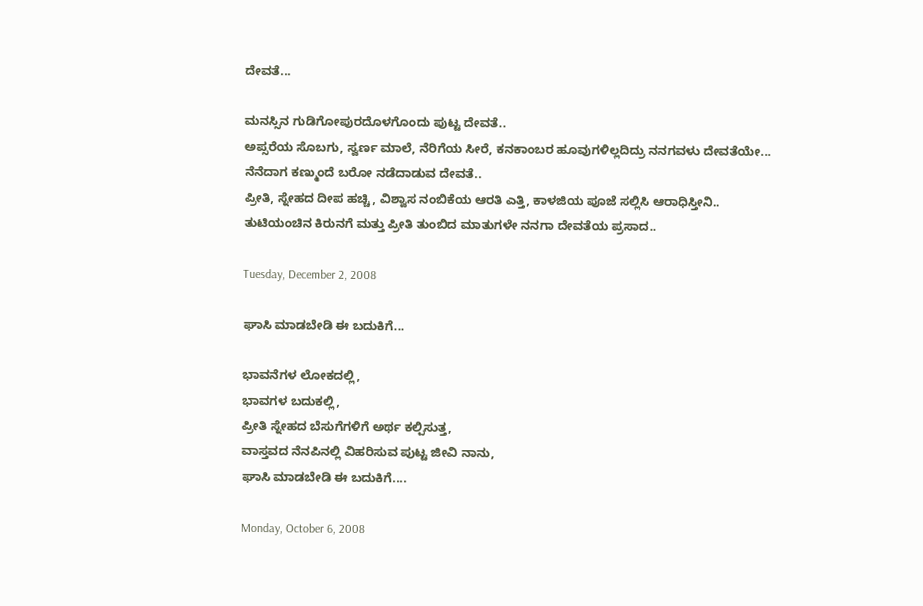ದೇವತೆ...

ಮನಸ್ಸಿನ ಗುಡಿಗೋಪುರದೊಳಗೊಂದು ಪುಟ್ಟ ದೇವತೆ..
ಅಪ್ಸರೆಯ ಸೊಬಗು, ಸ್ವರ್ಣ ಮಾಲೆ, ನೆರಿಗೆಯ ಸೀರೆ, ಕನಕಾಂಬರ ಹೂವುಗಳಿಲ್ಲದಿದ್ರು ನನಗವಳು ದೇವತೆಯೇ...
ನೆನೆದಾಗ ಕಣ್ಮುಂದೆ ಬರೋ ನಡೆದಾಡುವ ದೇವತೆ..
ಪ್ರೀತಿ, ಸ್ನೇಹದ ದೀಪ ಹಚ್ಚಿ, ವಿಶ್ವಾಸ ನಂಬಿಕೆಯ ಆರತಿ ಎತ್ತಿ, ಕಾಳಜಿಯ ಪೂಜೆ ಸಲ್ಲಿಸಿ ಆರಾಧಿಸ್ತೀನಿ..
ತುಟಿಯಂಚಿನ ಕಿರುನಗೆ ಮತ್ತು ಪ್ರೀತಿ ತುಂಬಿದ ಮಾತುಗಳೇ ನನಗಾ ದೇವತೆಯ ಪ್ರಸಾದ..

Tuesday, December 2, 2008

ಘಾಸಿ ಮಾಡಬೇಡಿ ಈ ಬದುಕಿಗೆ...

ಭಾವನೆಗಳ ಲೋಕದಲ್ಲಿ,
ಭಾವಗಳ ಬದುಕಲ್ಲಿ,
ಪ್ರೀತಿ ಸ್ನೇಹದ ಬೆಸುಗೆಗಳಿಗೆ ಅರ್ಥ ಕಲ್ಪಿಸುತ್ತ,
ವಾಸ್ತವದ ನೆನಪಿನಲ್ಲಿ ವಿಹರಿಸುವ ಪುಟ್ಟ ಜೀವಿ ನಾನು,
ಘಾಸಿ ಮಾಡಬೇಡಿ ಈ ಬದುಕಿಗೆ....

Monday, October 6, 2008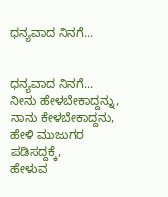ಧನ್ಯವಾದ ನಿನಗೆ...


ಧನ್ಯವಾದ ನಿನಗೆ...
ನೀನು ಹೇಳಬೇಕಾದ್ದನ್ನು,
ನಾನು ಕೇಳಬೇಕಾದ್ದನು,
ಹೇಳಿ ಮುಜುಗರ ಪಡಿಸದ್ದಕ್ಕೆ,
ಹೇಳುವ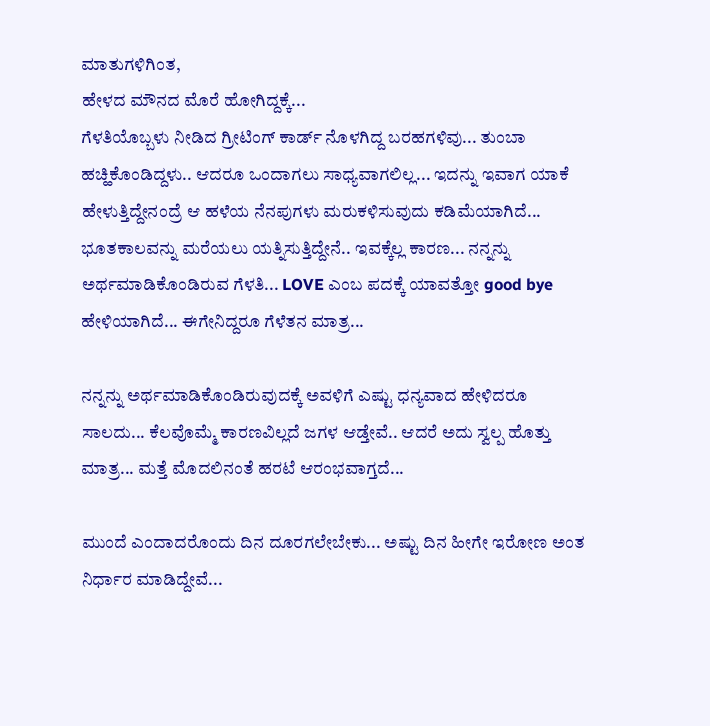ಮಾತುಗಳಿಗಿಂತ,
ಹೇಳದ ಮೌನದ ಮೊರೆ ಹೋಗಿದ್ದಕ್ಕೆ...
ಗೆಳತಿಯೊಬ್ಬಳು ನೀಡಿದ ಗ್ರೀಟಿಂಗ್ ಕಾರ್ಡ್ ನೊಳಗಿದ್ದ ಬರಹಗಳಿವು... ತುಂಬಾ ಹಚ್ಹಿಕೊಂಡಿದ್ದಳು.. ಆದರೂ ಒಂದಾಗಲು ಸಾಧ್ಯವಾಗಲಿಲ್ಲ... ಇದನ್ನು ಇವಾಗ ಯಾಕೆ ಹೇಳುತ್ತಿದ್ದೇನಂದ್ರೆ ಆ ಹಳೆಯ ನೆನಪುಗಳು ಮರುಕಳಿಸುವುದು ಕಡಿಮೆಯಾಗಿದೆ... ಭೂತಕಾಲವನ್ನು ಮರೆಯಲು ಯತ್ನಿಸುತ್ತಿದ್ದೇನೆ.. ಇವಕ್ಕೆಲ್ಲ ಕಾರಣ... ನನ್ನನ್ನು ಅರ್ಥಮಾಡಿಕೊಂಡಿರುವ ಗೆಳತಿ... LOVE ಎಂಬ ಪದಕ್ಕೆ ಯಾವತ್ತೋ good bye ಹೇಳಿಯಾಗಿದೆ... ಈಗೇನಿದ್ದರೂ ಗೆಳೆತನ ಮಾತ್ರ...

ನನ್ನನ್ನು ಅರ್ಥಮಾಡಿಕೊಂಡಿರುವುದಕ್ಕೆ ಅವಳಿಗೆ ಎಷ್ಟು ಧನ್ಯವಾದ ಹೇಳಿದರೂ ಸಾಲದು... ಕೆಲವೊಮ್ಮೆ ಕಾರಣವಿಲ್ಲದೆ ಜಗಳ ಆಡ್ತೇವೆ.. ಆದರೆ ಅದು ಸ್ವಲ್ಪ ಹೊತ್ತು ಮಾತ್ರ... ಮತ್ತೆ ಮೊದಲಿನಂತೆ ಹರಟೆ ಆರಂಭವಾಗ್ತದೆ...

ಮುಂದೆ ಎಂದಾದರೊಂದು ದಿನ ದೂರಗಲೇಬೇಕು... ಅಷ್ಟು ದಿನ ಹೀಗೇ ಇರೋಣ ಅಂತ ನಿರ್ಧಾರ ಮಾಡಿದ್ದೇವೆ...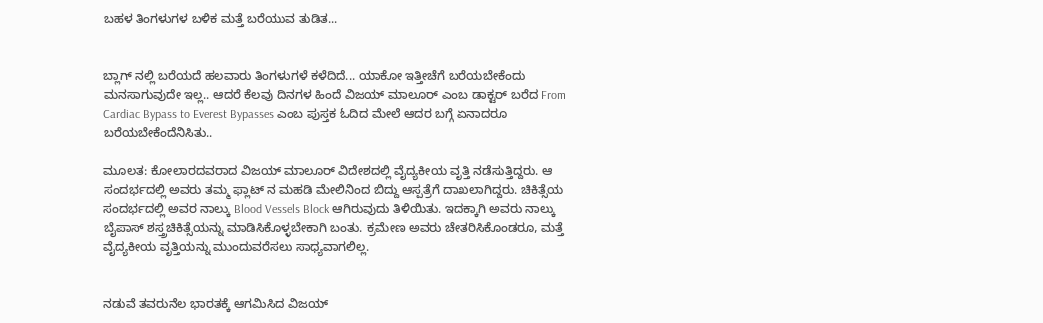ಬಹಳ ತಿಂಗಳುಗಳ ಬಳಿಕ ಮತ್ತೆ ಬರೆಯುವ ತುಡಿತ...


ಬ್ಲಾಗ್ ನಲ್ಲಿ ಬರೆಯದೆ ಹಲವಾರು ತಿಂಗಳುಗಳೆ ಕಳೆದಿದೆ... ಯಾಕೋ ಇತ್ತೀಚೆಗೆ ಬರೆಯಬೇಕೆಂದು ಮನಸಾಗುವುದೇ ಇಲ್ಲ.. ಆದರೆ ಕೆಲವು ದಿನಗಳ ಹಿಂದೆ ವಿಜಯ್ ಮಾಲೂರ್ ಎಂಬ ಡಾಕ್ಟರ್ ಬರೆದ From Cardiac Bypass to Everest Bypasses ಎಂಬ ಪುಸ್ತಕ ಓದಿದ ಮೇಲೆ ಆದರ ಬಗ್ಗೆ ಏನಾದರೂ ಬರೆಯಬೇಕೆಂದೆನಿಸಿತು..

ಮೂಲತ: ಕೋಲಾರದವರಾದ ವಿಜಯ್ ಮಾಲೂರ್ ವಿದೇಶದಲ್ಲಿ ವೈದ್ಯಕೀಯ ವೃತ್ತಿ ನಡೆಸುತ್ತಿದ್ದರು. ಆ ಸಂದರ್ಭದಲ್ಲಿ ಅವರು ತಮ್ಮ ಫ್ಲಾಟ್ ನ ಮಹಡಿ ಮೇಲಿನಿಂದ ಬಿದ್ದು ಆಸ್ಪತ್ರೆಗೆ ದಾಖಲಾಗಿದ್ದರು. ಚಿಕಿತ್ಸೆಯ ಸಂದರ್ಭದಲ್ಲಿ ಅವರ ನಾಲ್ಕು Blood Vessels Block ಆಗಿರುವುದು ತಿಳಿಯಿತು. ಇದಕ್ಕಾಗಿ ಅವರು ನಾಲ್ಕು ಬೈಪಾಸ್ ಶಸ್ತ್ರಚಿಕಿತ್ಸೆಯನ್ನು ಮಾಡಿಸಿಕೊಳ್ಳಬೇಕಾಗಿ ಬಂತು. ಕ್ರಮೇಣ ಅವರು ಚೇತರಿಸಿಕೊಂಡರೂ, ಮತ್ತೆ ವೈದ್ಯಕೀಯ ವೃತ್ತಿಯನ್ನು ಮುಂದುವರೆಸಲು ಸಾಧ್ಯವಾಗಲಿಲ್ಲ.


ನಡುವೆ ತವರುನೆಲ ಭಾರತಕ್ಕೆ ಆಗಮಿಸಿದ ವಿಜಯ್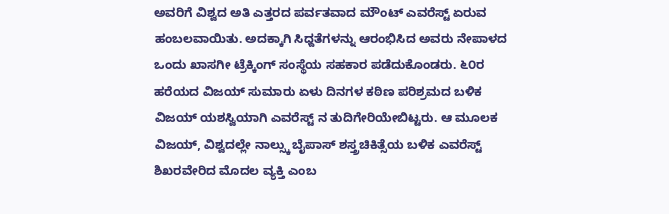ಅವರಿಗೆ ವಿಶ್ವದ ಅತಿ ಎತ್ತರದ ಪರ್ವತವಾದ ಮೌಂಟ್ ಎವರೆಸ್ಟ್ ಏರುವ ಹಂಬಲವಾಯಿತು. ಅದಕ್ಕಾಗಿ ಸಿಧ್ದತೆಗಳನ್ನು ಆರಂಭಿಸಿದ ಅವರು ನೇಪಾಳದ ಒಂದು ಖಾಸಗೀ ಟ್ರೆಕ್ಕಿಂಗ್ ಸಂಸ್ಥೆಯ ಸಹಕಾರ ಪಡೆದುಕೊಂಡರು. ೬೦ರ ಹರೆಯದ ವಿಜಯ್ ಸುಮಾರು ಏಳು ದಿನಗಳ ಕಠಿಣ ಪರಿಶ್ರಮದ ಬಳಿಕ ವಿಜಯ್ ಯಶಸ್ವಿಯಾಗಿ ಎವರೆಸ್ಟ್ ನ ತುದಿಗೇರಿಯೇಬಿಟ್ಟರು. ಆ ಮೂಲಕ ವಿಜಯ್, ವಿಶ್ವದಲ್ಲೇ ನಾಲ್ಸ್ಕು ಬೈಪಾಸ್ ಶಸ್ತ್ರಚಿಕಿತ್ಸೆಯ ಬಳಿಕ ಎವರೆಸ್ಟ್ ಶಿಖರವೇರಿದ ಮೊದಲ ವ್ಯಕ್ತಿ ಎಂಬ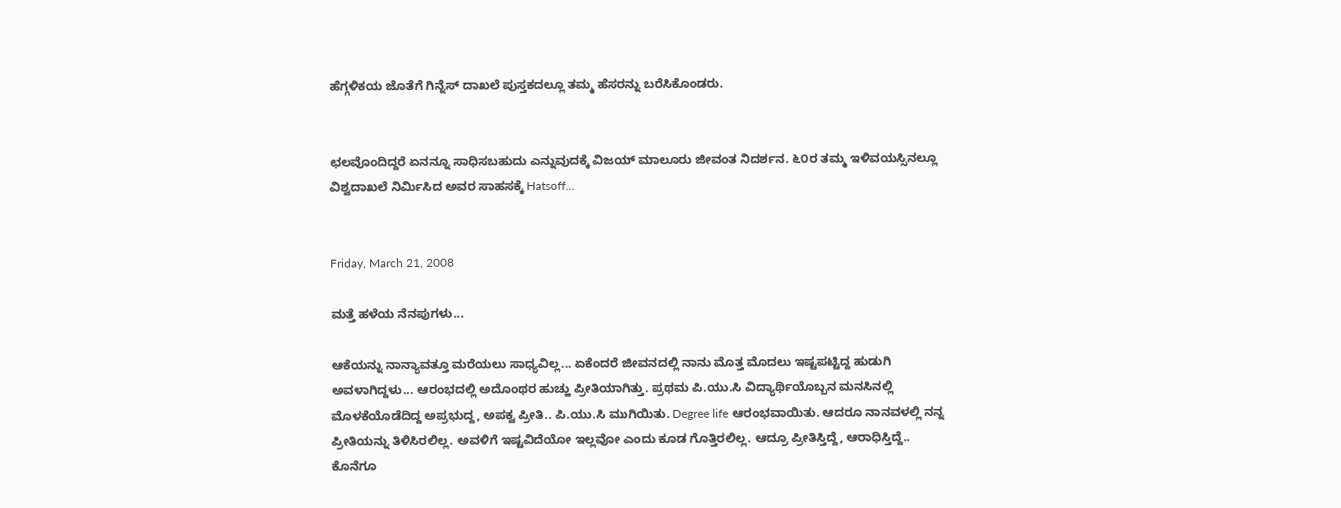ಹೆಗ್ಗಳಿಕಯ ಜೊತೆಗೆ ಗಿನ್ನೆಸ್ ದಾಖಲೆ ಪುಸ್ತಕದಲ್ಲೂ ತಮ್ಮ ಹೆಸರನ್ನು ಬರೆಸಿಕೊಂಡರು.


ಛಲವೊಂದಿದ್ದರೆ ಏನನ್ನೂ ಸಾಧಿಸಬಹುದು ಎನ್ನುವುದಕ್ಕೆ ವಿಜಯ್ ಮಾಲೂರು ಜೀವಂತ ನಿದರ್ಶನ. ೬೦ರ ತಮ್ಮ ಇಳಿವಯಸ್ಸಿನಲ್ಲೂ ವಿಶ್ವದಾಖಲೆ ನಿರ್ಮಿಸಿದ ಅವರ ಸಾಹಸಕ್ಕೆ Hatsoff...


Friday, March 21, 2008

ಮತ್ತೆ ಹಳೆಯ ನೆನಪುಗಳು...

ಆಕೆಯನ್ನು ನಾನ್ಯಾವತ್ತೂ ಮರೆಯಲು ಸಾಧ್ಯವಿಲ್ಲ... ಏಕೆಂದರೆ ಜೀವನದಲ್ಲಿ ನಾನು ಮೊತ್ತ ಮೊದಲು ಇಷ್ಟಪಟ್ಟಿದ್ದ ಹುಡುಗಿ ಅವಳಾಗಿದ್ದಳು... ಆರಂಭದಲ್ಲಿ ಅದೊಂಥರ ಹುಚ್ಹು ಪ್ರೀತಿಯಾಗಿತ್ತು. ಪ್ರಥಮ ಪಿ.ಯು.ಸಿ ವಿದ್ಯಾರ್ಥಿಯೊಬ್ಬನ ಮನಸಿನಲ್ಲಿ ಮೊಳಕೆಯೊಡೆದಿದ್ದ ಅಪ್ರಭುದ್ದ, ಅಪಕ್ವ ಪ್ರೀತಿ.. ಪಿ.ಯು.ಸಿ ಮುಗಿಯಿತು. Degree life ಆರಂಭವಾಯಿತು. ಆದರೂ ನಾನವಳಲ್ಲಿ ನನ್ನ ಪ್ರೀತಿಯನ್ನು ತಿಳಿಸಿರಲಿಲ್ಲ. ಅವಳಿಗೆ ಇಷ್ಟವಿದೆಯೋ ಇಲ್ಲವೋ ಎಂದು ಕೂಡ ಗೊತ್ತಿರಲಿಲ್ಲ. ಆದ್ರೂ ಪ್ರೀತಿಸ್ತಿದ್ದೆ, ಆರಾಧಿಸ್ತಿದ್ದೆ.. ಕೊನೆಗೂ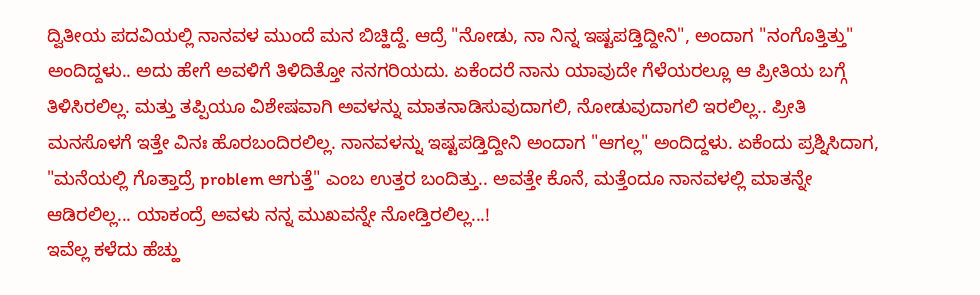ದ್ವಿತೀಯ ಪದವಿಯಲ್ಲಿ ನಾನವಳ ಮುಂದೆ ಮನ ಬಿಚ್ಹಿದ್ದೆ. ಆದ್ರೆ "ನೋಡು, ನಾ ನಿನ್ನ ಇಷ್ಟಪಡ್ತಿದ್ದೀನಿ", ಅಂದಾಗ "ನಂಗೊತ್ತಿತ್ತು" ಅಂದಿದ್ದಳು.. ಅದು ಹೇಗೆ ಅವಳಿಗೆ ತಿಳಿದಿತ್ತೋ ನನಗರಿಯದು. ಏಕೆಂದರೆ ನಾನು ಯಾವುದೇ ಗೆಳೆಯರಲ್ಲೂ ಆ ಪ್ರೀತಿಯ ಬಗ್ಗೆ ತಿಳಿಸಿರಲಿಲ್ಲ. ಮತ್ತು ತಪ್ಪಿಯೂ ವಿಶೇಷವಾಗಿ ಅವಳನ್ನು ಮಾತನಾಡಿಸುವುದಾಗಲಿ, ನೋಡುವುದಾಗಲಿ ಇರಲಿಲ್ಲ.. ಪ್ರೀತಿ ಮನಸೊಳಗೆ ಇತ್ತೇ ವಿನಃ ಹೊರಬಂದಿರಲಿಲ್ಲ. ನಾನವಳನ್ನು ಇಷ್ಟಪಡ್ತಿದ್ದೀನಿ ಅಂದಾಗ "ಆಗಲ್ಲ" ಅಂದಿದ್ದಳು. ಏಕೆಂದು ಪ್ರಶ್ನಿಸಿದಾಗ, "ಮನೆಯಲ್ಲಿ ಗೊತ್ತಾದ್ರೆ problem ಆಗುತ್ತೆ" ಎಂಬ ಉತ್ತರ ಬಂದಿತ್ತು.. ಅವತ್ತೇ ಕೊನೆ, ಮತ್ತೆಂದೂ ನಾನವಳಲ್ಲಿ ಮಾತನ್ನೇ ಆಡಿರಲಿಲ್ಲ... ಯಾಕಂದ್ರೆ ಅವಳು ನನ್ನ ಮುಖವನ್ನೇ ನೋಡ್ತಿರಲಿಲ್ಲ...!
ಇವೆಲ್ಲ ಕಳೆದು ಹೆಚ್ಹು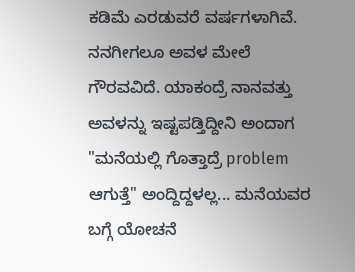ಕಡಿಮೆ ಎರಡುವರೆ ವರ್ಷಗಳಾಗಿವೆ. ನನಗೀಗಲೂ ಅವಳ ಮೇಲೆ ಗೌರವವಿದೆ. ಯಾಕಂದ್ರೆ ನಾನವತ್ತು ಅವಳನ್ನು ಇಷ್ಟಪಡ್ತಿದ್ದೀನಿ ಅಂದಾಗ "ಮನೆಯಲ್ಲಿ ಗೊತ್ತಾದ್ರೆ problem ಆಗುತ್ತೆ" ಅಂದ್ದಿದ್ದಳಲ್ಲ... ಮನೆಯವರ ಬಗ್ಗೆ ಯೋಚನೆ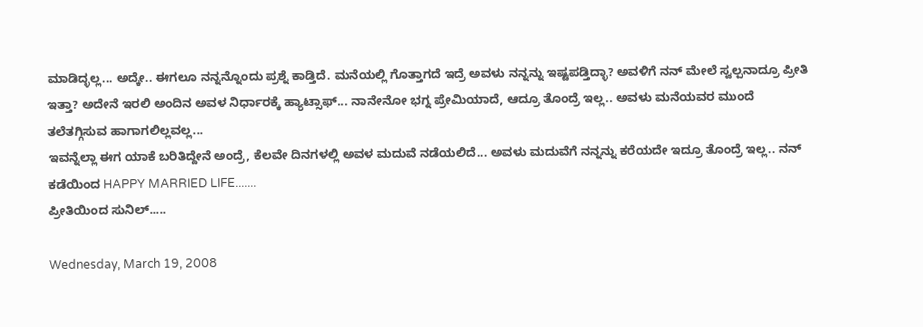ಮಾಡಿದ್ಳಲ್ಲ... ಅದ್ಕೇ.. ಈಗಲೂ ನನ್ನನ್ನೊಂದು ಪ್ರಶ್ನೆ ಕಾಡ್ತಿದೆ. ಮನೆಯಲ್ಲಿ ಗೊತ್ತಾಗದೆ ಇದ್ರೆ ಅವಳು ನನ್ನನ್ನು ಇಷ್ಟಪಡ್ತಿದ್ಳಾ? ಅವಳಿಗೆ ನನ್ ಮೇಲೆ ಸ್ವಲ್ಪನಾದ್ರೂ ಪ್ರೀತಿ ಇತ್ತಾ? ಅದೇನೆ ಇರಲಿ ಅಂದಿನ ಅವಳ ನಿರ್ಧಾರಕ್ಕೆ ಹ್ಯಾಟ್ಸಾಫ್... ನಾನೇನೋ ಭಗ್ನ ಪ್ರೇಮಿಯಾದೆ, ಆದ್ರೂ ತೊಂದ್ರೆ ಇಲ್ಲ.. ಅವಳು ಮನೆಯವರ ಮುಂದೆ ತಲೆತಗ್ಗಿಸುವ ಹಾಗಾಗಲಿಲ್ಲವಲ್ಲ...
ಇವನ್ನೆಲ್ಲಾ ಈಗ ಯಾಕೆ ಬರಿತಿದ್ದೇನೆ ಅಂದ್ರೆ, ಕೆಲವೇ ದಿನಗಳಲ್ಲಿ ಅವಳ ಮದುವೆ ನಡೆಯಲಿದೆ... ಅವಳು ಮದುವೆಗೆ ನನ್ನನ್ನು ಕರೆಯದೇ ಇದ್ರೂ ತೊಂದ್ರೆ ಇಲ್ಲ.. ನನ್ ಕಡೆಯಿಂದ HAPPY MARRIED LIFE.......
ಪ್ರೀತಿಯಿಂದ ಸುನಿಲ್.....

Wednesday, March 19, 2008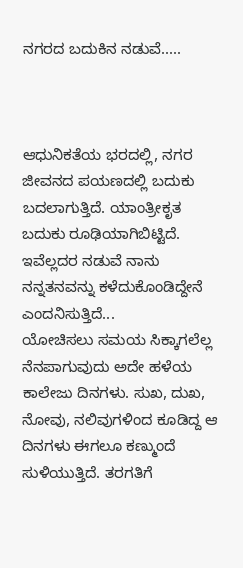ನಗರದ ಬದುಕಿನ ನಡುವೆ.....



ಆಧುನಿಕತೆಯ ಭರದಲ್ಲಿ, ನಗರ ಜೀವನದ ಪಯಣದಲ್ಲಿ ಬದುಕು ಬದಲಾಗುತ್ತಿದೆ. ಯಾಂತ್ರೀಕೃತ ಬದುಕು ರೂಢಿಯಾಗಿಬಿಟ್ಟಿದೆ. ಇವೆಲ್ಲದರ ನಡುವೆ ನಾನು ನನ್ನತನವನ್ನು ಕಳೆದುಕೊಂಡಿದ್ದೇನೆ ಎಂದನಿಸುತ್ತಿದೆ...
ಯೋಚಿಸಲು ಸಮಯ ಸಿಕ್ಕಾಗಲೆಲ್ಲ ನೆನಪಾಗುವುದು ಅದೇ ಹಳೆಯ ಕಾಲೇಜು ದಿನಗಳು. ಸುಖ, ದುಖ, ನೋವು, ನಲಿವುಗಳಿಂದ ಕೂಡಿದ್ದ ಆ ದಿನಗಳು ಈಗಲೂ ಕಣ್ಮುಂದೆ ಸುಳಿಯುತ್ತಿದೆ. ತರಗತಿಗೆ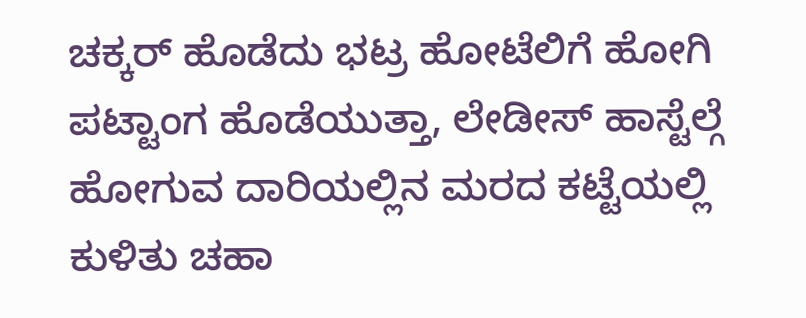ಚಕ್ಕರ್ ಹೊಡೆದು ಭಟ್ರ ಹೋಟೆಲಿಗೆ ಹೋಗಿ ಪಟ್ಟಾಂಗ ಹೊಡೆಯುತ್ತಾ, ಲೇಡೀಸ್ ಹಾಸ್ಟೆಲ್ಗೆ ಹೋಗುವ ದಾರಿಯಲ್ಲಿನ ಮರದ ಕಟ್ಟೆಯಲ್ಲಿ ಕುಳಿತು ಚಹಾ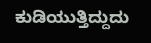ಕುಡಿಯುತ್ತಿದ್ದುದು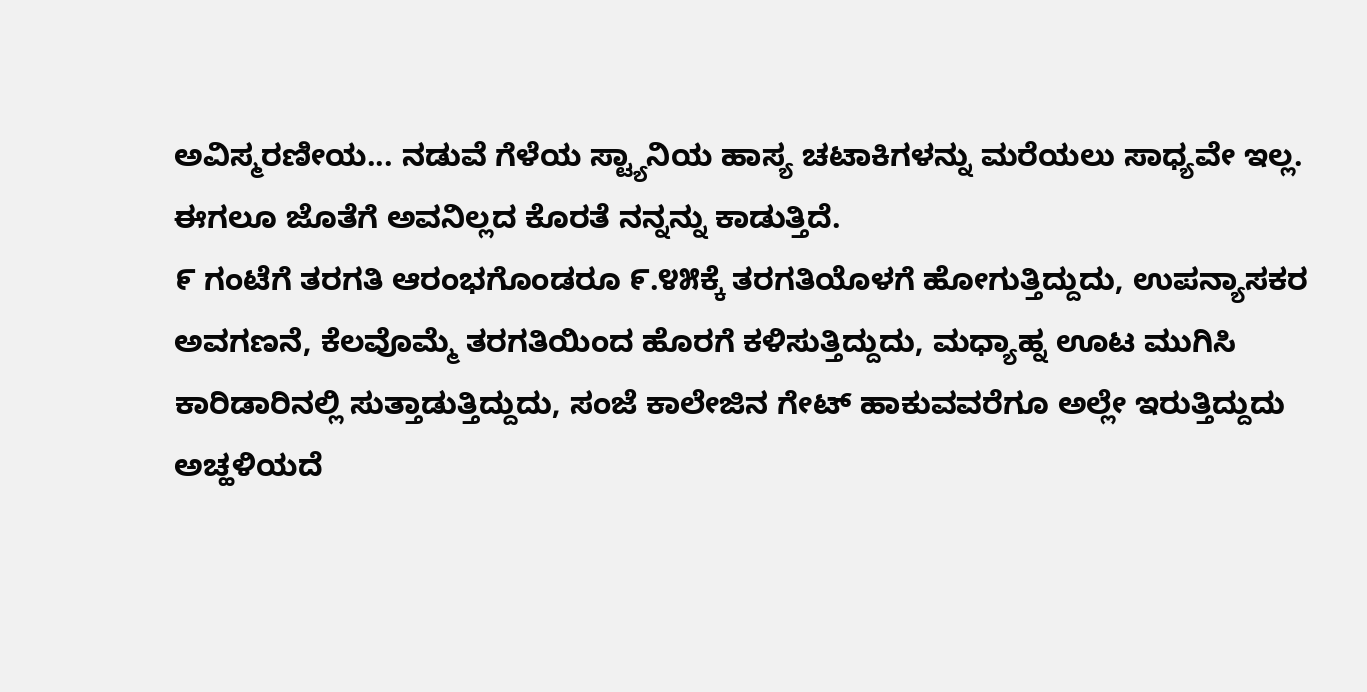ಅವಿಸ್ಮರಣೀಯ... ನಡುವೆ ಗೆಳೆಯ ಸ್ಟ್ಯಾನಿಯ ಹಾಸ್ಯ ಚಟಾಕಿಗಳನ್ನು ಮರೆಯಲು ಸಾಧ್ಯವೇ ಇಲ್ಲ. ಈಗಲೂ ಜೊತೆಗೆ ಅವನಿಲ್ಲದ ಕೊರತೆ ನನ್ನನ್ನು ಕಾಡುತ್ತಿದೆ.
೯ ಗಂಟೆಗೆ ತರಗತಿ ಆರಂಭಗೊಂಡರೂ ೯.೪೫ಕ್ಕೆ ತರಗತಿಯೊಳಗೆ ಹೋಗುತ್ತಿದ್ದುದು, ಉಪನ್ಯಾಸಕರ ಅವಗಣನೆ, ಕೆಲವೊಮ್ಮೆ ತರಗತಿಯಿಂದ ಹೊರಗೆ ಕಳಿಸುತ್ತಿದ್ದುದು, ಮಧ್ಯಾಹ್ನ ಊಟ ಮುಗಿಸಿ ಕಾರಿಡಾರಿನಲ್ಲಿ ಸುತ್ತಾಡುತ್ತಿದ್ದುದು, ಸಂಜೆ ಕಾಲೇಜಿನ ಗೇಟ್ ಹಾಕುವವರೆಗೂ ಅಲ್ಲೇ ಇರುತ್ತಿದ್ದುದು ಅಚ್ಹಳಿಯದೆ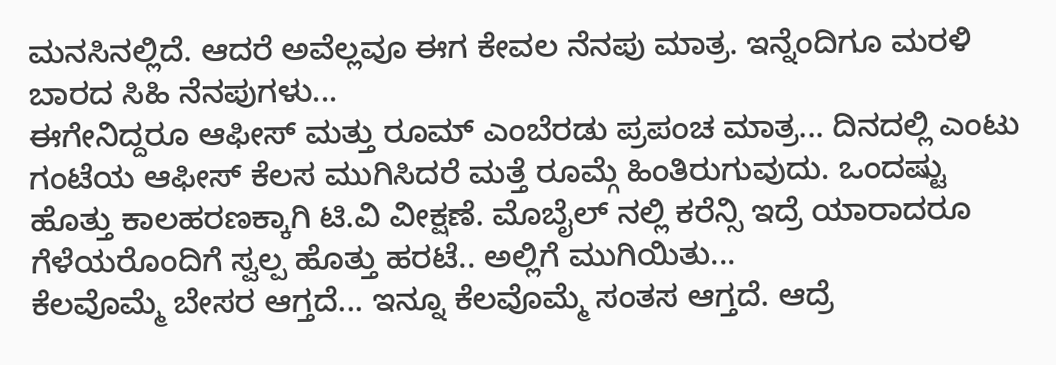ಮನಸಿನಲ್ಲಿದೆ. ಆದರೆ ಅವೆಲ್ಲವೂ ಈಗ ಕೇವಲ ನೆನಪು ಮಾತ್ರ. ಇನ್ನೆಂದಿಗೂ ಮರಳಿ ಬಾರದ ಸಿಹಿ ನೆನಪುಗಳು...
ಈಗೇನಿದ್ದರೂ ಆಫೀಸ್ ಮತ್ತು ರೂಮ್ ಎಂಬೆರಡು ಪ್ರಪಂಚ ಮಾತ್ರ... ದಿನದಲ್ಲಿ ಎಂಟು ಗಂಟೆಯ ಆಫೀಸ್ ಕೆಲಸ ಮುಗಿಸಿದರೆ ಮತ್ತೆ ರೂಮ್ಗೆ ಹಿಂತಿರುಗುವುದು. ಒಂದಷ್ಟು ಹೊತ್ತು ಕಾಲಹರಣಕ್ಕಾಗಿ ಟಿ.ವಿ ವೀಕ್ಷಣೆ. ಮೊಬೈಲ್ ನಲ್ಲಿ ಕರೆನ್ಸಿ ಇದ್ರೆ ಯಾರಾದರೂ ಗೆಳೆಯರೊಂದಿಗೆ ಸ್ವಲ್ಪ ಹೊತ್ತು ಹರಟೆ.. ಅಲ್ಲಿಗೆ ಮುಗಿಯಿತು...
ಕೆಲವೊಮ್ಮೆ ಬೇಸರ ಆಗ್ತದೆ... ಇನ್ನೂ ಕೆಲವೊಮ್ಮೆ ಸಂತಸ ಆಗ್ತದೆ. ಆದ್ರೆ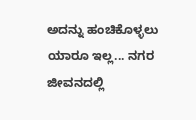ಅದನ್ನು ಹಂಚಿಕೊಳ್ಳಲು ಯಾರೂ ಇಲ್ಲ... ನಗರ ಜೀವನದಲ್ಲಿ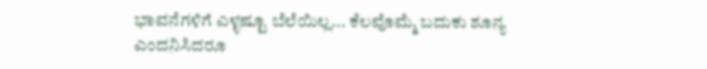ಭಾವನೆಗಳಿಗೆ ಎಳ್ಳಷ್ಟೂ ಬೆಲೆಯಿಲ್ಲ... ಕೆಲವೊಮ್ಮೆ ಬದುಕು ಶೂನ್ಯ ಎಂದನಿಸಿದರೂ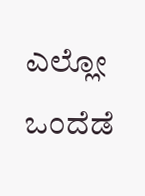ಎಲ್ಲೋ ಒಂದೆಡೆ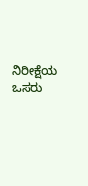ನಿರೀಕ್ಷೆಯ ಒಸರು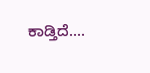ಕಾಡ್ತಿದೆ....